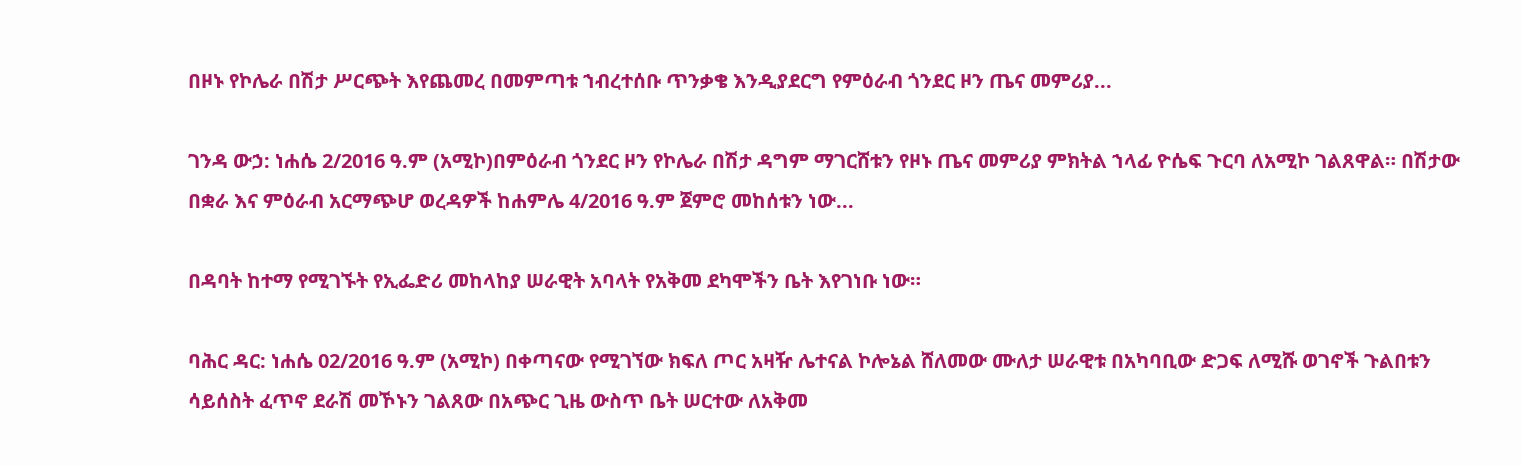በዞኑ የኮሌራ በሽታ ሥርጭት እየጨመረ በመምጣቱ ኀብረተሰቡ ጥንቃቄ እንዲያደርግ የምዕራብ ጎንደር ዞን ጤና መምሪያ...

ገንዳ ውኃ: ነሐሴ 2/2016 ዓ.ም (አሚኮ)በምዕራብ ጎንደር ዞን የኮሌራ በሽታ ዳግም ማገርሸቱን የዞኑ ጤና መምሪያ ምክትል ኀላፊ ዮሴፍ ጉርባ ለአሚኮ ገልጸዋል። በሽታው በቋራ እና ምዕራብ አርማጭሆ ወረዳዎች ከሐምሌ 4/2016 ዓ.ም ጀምሮ መከሰቱን ነው...

በዳባት ከተማ የሚገኙት የኢፌድሪ መከላከያ ሠራዊት አባላት የአቅመ ደካሞችን ቤት እየገነቡ ነው።

ባሕር ዳር: ነሐሴ 02/2016 ዓ.ም (አሚኮ) በቀጣናው የሚገኘው ክፍለ ጦር አዛዥ ሌተናል ኮሎኔል ሸለመው ሙለታ ሠራዊቱ በአካባቢው ድጋፍ ለሚሹ ወገኖች ጉልበቱን ሳይሰስት ፈጥኖ ደራሽ መኾኑን ገልጸው በአጭር ጊዜ ውስጥ ቤት ሠርተው ለአቅመ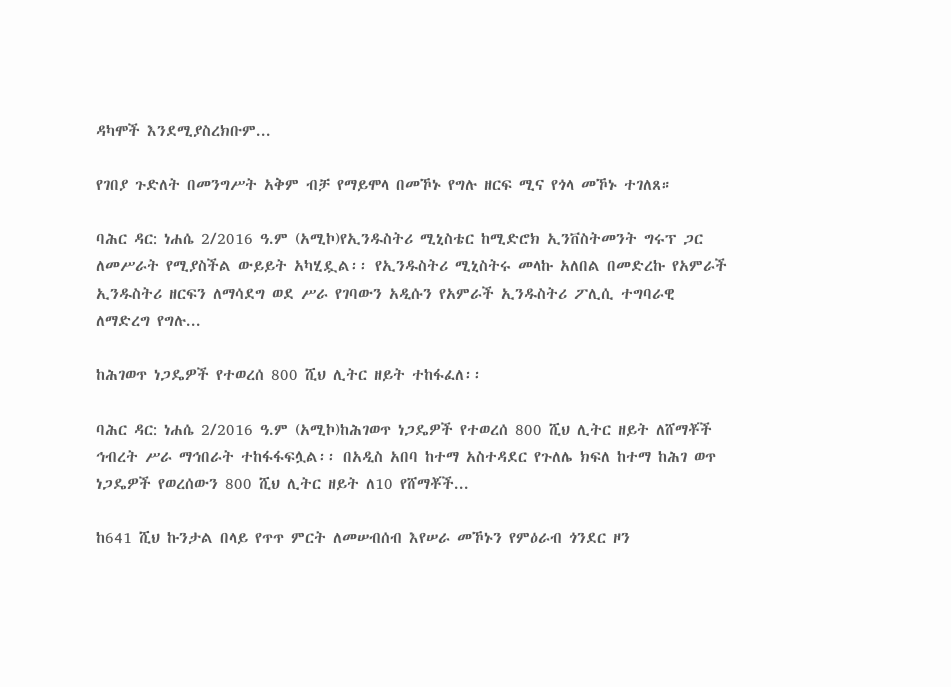ዳካሞች እንደሚያስረክቡም...

የገበያ ጉድለት በመንግሥት አቅም ብቻ የማይሞላ በመኾኑ የግሉ ዘርፍ ሚና የጎላ መኾኑ ተገለጸ።

ባሕር ዳር: ነሐሴ 2/2016 ዓ.ም (አሚኮ)የኢንዱስትሪ ሚኒስቴር ከሚድሮክ ኢንቨስትመንት ግሩፕ ጋር ለመሥራት የሚያስችል ውይይት አካሂዷል፡፡ የኢንዱስትሪ ሚኒስትሩ መላኩ አለበል በመድረኩ የአምራች ኢንዱስትሪ ዘርፍን ለማሳደግ ወደ ሥራ የገባውን አዲሱን የአምራች ኢንዱስትሪ ፖሊሲ ተግባራዊ ለማድረግ የግሉ...

ከሕገወጥ ነጋዴዎች የተወረሰ 800 ሺህ ሊትር ዘይት ተከፋፈለ፡፡

ባሕር ዳር: ነሐሴ 2/2016 ዓ.ም (አሚኮ)ከሕገወጥ ነጋዴዎች የተወረሰ 800 ሺህ ሊትር ዘይት ለሸማቾች ኅብረት ሥራ ማኅበራት ተከፋፋፍሏል፡፡ በአዲስ አበባ ከተማ አስተዳደር የጉለሌ ክፍለ ከተማ ከሕገ ወጥ ነጋዴዎች የወረሰውን 800 ሺህ ሊትር ዘይት ለ10 የሸማቾች...

ከ641 ሺህ ኩንታል በላይ የጥጥ ምርት ለመሠብሰብ እየሠራ መኾኑን የምዕራብ ጎንደር ዞን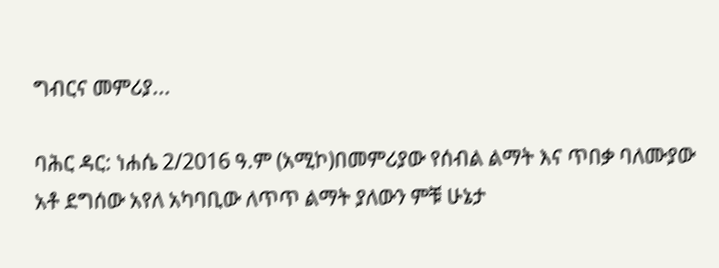ግብርና መምሪያ...

ባሕር ዳር: ነሐሴ 2/2016 ዓ.ም (አሚኮ)በመምሪያው የሰብል ልማት እና ጥበቃ ባለሙያው አቶ ደግሰው አየለ አካባቢው ለጥጥ ልማት ያለውን ምቹ ሁኔታ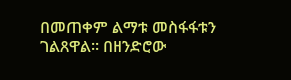በመጠቀም ልማቱ መስፋፋቱን ገልጸዋል፡፡ በዘንድሮው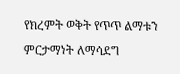የክረምት ወቅት የጥጥ ልማቱን ምርታማነት ለማሳደግ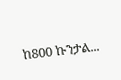ከ800 ኩንታል...